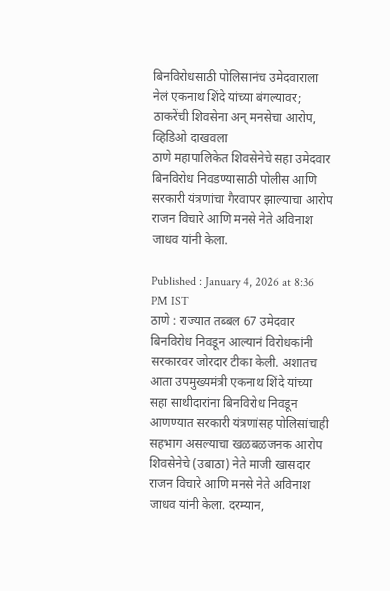बिनविरोधसाठी पोलिसानंच उमेदवाराला नेलं एकनाथ शिंदे यांच्या बंगल्यावर; ठाकरेंची शिवसेना अन् मनसेचा आरोप, व्हिडिओ दाखवला
ठाणे महापालिकेत शिवसेनेचे सहा उमेदवार बिनविरोध निवडण्यासाठी पोलीस आणि सरकारी यंत्रणांचा गैरवापर झाल्याचा आरोप राजन विचारे आणि मनसे नेते अविनाश जाधव यांनी केला.

Published : January 4, 2026 at 8:36 PM IST
ठाणे : राज्यात तब्बल 67 उमेदवार बिनविरोध निवडून आल्यानं विरोधकांनी सरकारवर जोरदार टीका केली. अशातच आता उपमुख्यमंत्री एकनाथ शिंदे यांच्या सहा साथीदारांना बिनविरोध निवडून आणण्यात सरकारी यंत्रणांसह पोलिसांचाही सहभाग असल्याचा खळबळजनक आरोप शिवसेनेचे (उबाठा) नेते माजी खासदार राजन विचारे आणि मनसे नेते अविनाश जाधव यांनी केला. दरम्यान,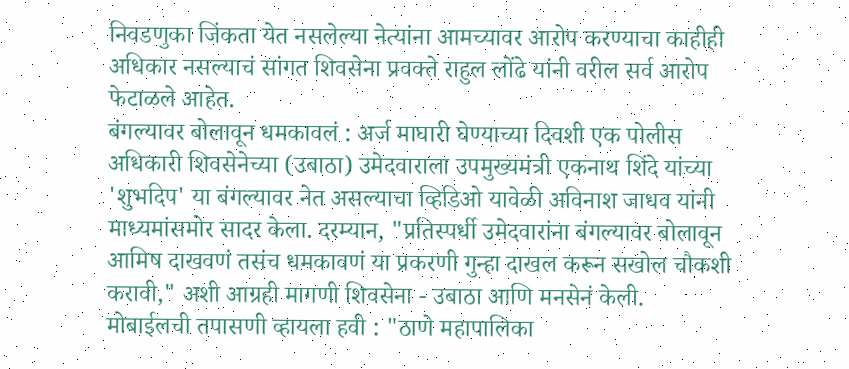निवडणुका जिंकता येत नसलेल्या नेत्यांना आमच्यावर आरोप करण्याचा काहीही अधिकार नसल्याचं सांगत शिवसेना प्रवक्ते राहुल लोंढे यांनी वरील सर्व आरोप फेटाळले आहेत.
बंगल्यावर बोलावून धमकावलं : अर्ज माघारी घेण्याच्या दिवशी एक पोलीस अधिकारी शिवसेनेच्या (उबाठा) उमेदवाराला उपमुख्यमंत्री एकनाथ शिंदे यांच्या 'शुभदिप' या बंगल्यावर नेत असल्याचा व्हिडिओ यावेळी अविनाश जाधव यांनी माध्यमांसमोर सादर केला. दरम्यान, "प्रतिस्पर्धी उमेदवारांना बंगल्यावर बोलावून आमिष दाखवणं तसंच धमकावणं या प्रकरणी गुन्हा दाखल करून सखोल चौकशी करावी," अशी आग्रही मागणी शिवसेना - उबाठा आणि मनसेनं केली.
मोबाईलची तपासणी व्हायला हवी : "ठाणे महापालिका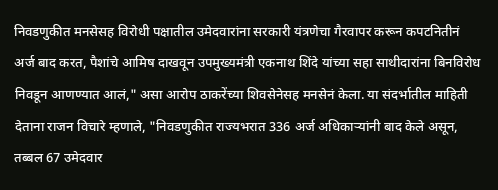निवडणुकीत मनसेसह विरोधी पक्षातील उमेदवारांना सरकारी यंत्रणेचा गैरवापर करून कपटनितीनं अर्ज बाद करत, पैशांचे आमिष दाखवून उपमुख्यमंत्री एकनाथ शिंदे यांच्या सहा साथीदारांना बिनविरोध निवडून आणण्यात आलं," असा आरोप ठाकरेंच्या शिवसेनेसह मनसेनं केला. या संदर्भातील माहिती देताना राजन विचारे म्हणाले, "निवडणुकीत राज्यभरात 336 अर्ज अधिकाऱ्यांनी बाद केले असून, तब्बल 67 उमेदवार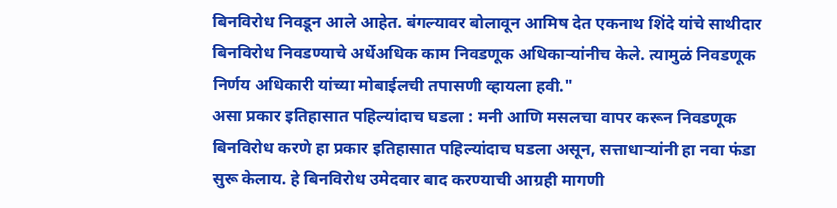बिनविरोध निवडून आले आहेत. बंगल्यावर बोलावून आमिष देत एकनाथ शिंदे यांचे साथीदार बिनविरोध निवडण्याचे अर्धेअधिक काम निवडणूक अधिकाऱ्यांनीच केले. त्यामुळं निवडणूक निर्णय अधिकारी यांच्या मोबाईलची तपासणी व्हायला हवी."
असा प्रकार इतिहासात पहिल्यांदाच घडला : मनी आणि मसलचा वापर करून निवडणूक बिनविरोध करणे हा प्रकार इतिहासात पहिल्यांदाच घडला असून, सत्ताधाऱ्यांनी हा नवा फंडा सुरू केलाय. हे बिनविरोध उमेदवार बाद करण्याची आग्रही मागणी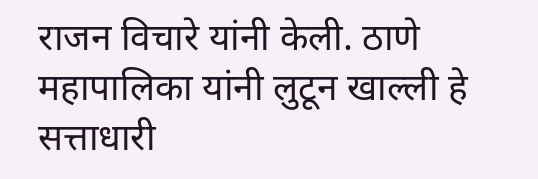राजन विचारे यांनी केली. ठाणे महापालिका यांनी लुटून खाल्ली हे सत्ताधारी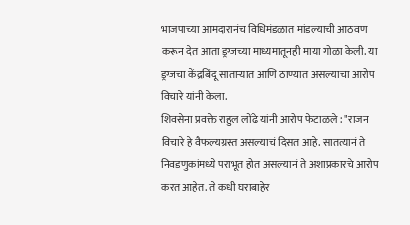भाजपाच्या आमदारानंच विधिमंडळात मांडल्याची आठवण करून देत आता ड्रग्जच्या माध्यमातूनही माया गोळा केली. या ड्रग्जचा केंद्रबिंदू साताऱ्यात आणि ठाण्यात असल्याचा आरोप विचारे यांनी केला.
शिवसेना प्रवक्ते राहुल लोंढे यांनी आरोप फेटाळले : "राजन विचारे हे वैफल्यग्रस्त असल्याचं दिसत आहे. सातत्यानं ते निवडणुकांमध्ये पराभूत होत असल्यानं ते अशाप्रकारचे आरोप करत आहेत. ते कधी घराबाहेर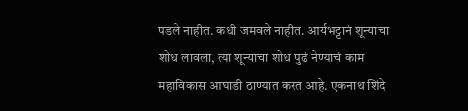पडले नाहीत. कधी जमवले नाहीत. आर्यभट्टानं शून्याचा शोध लावला, त्या शून्याचा शोध पुढं नेण्याचं काम महाविकास आघाडी ठाण्यात करत आहे. एकनाथ शिंदे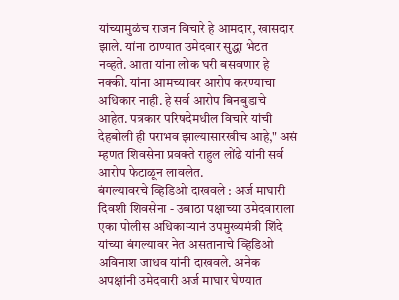यांच्यामुळंच राजन विचारे हे आमदार, खासदार झाले. यांना ठाण्यात उमेदवार सुद्धा भेटत नव्हते. आता यांना लोक घरी बसवणार हे नक्की. यांना आमच्यावर आरोप करण्याचा अधिकार नाही. हे सर्व आरोप बिनबुडाचे आहेत. पत्रकार परिषदेमधील विचारे यांची देहबोली ही पराभव झाल्यासारखीच आहे," असं म्हणत शिवसेना प्रवक्ते राहुल लोंढे यांनी सर्व आरोप फेटाळून लावलेत.
बंगल्यावरचे व्हिडिओ दाखवले : अर्ज माघारी दिवशी शिवसेना - उबाठा पक्षाच्या उमेदवाराला एका पोलीस अधिकाऱ्यानं उपमुख्यमंत्री शिंदे यांच्या बंगल्यावर नेत असतानाचे व्हिडिओ अविनाश जाधव यांनी दाखवले. अनेक अपक्षांनी उमेदवारी अर्ज माघार घेण्यात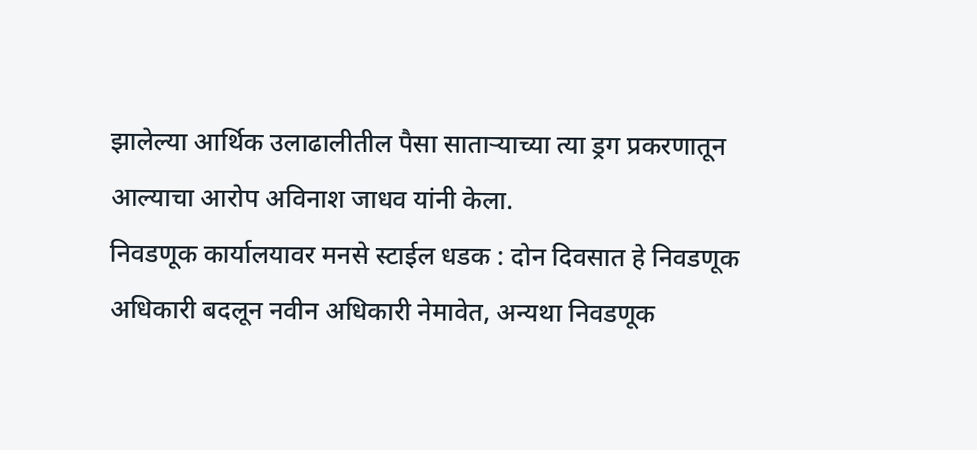झालेल्या आर्थिक उलाढालीतील पैसा साताऱ्याच्या त्या ड्रग प्रकरणातून आल्याचा आरोप अविनाश जाधव यांनी केला.
निवडणूक कार्यालयावर मनसे स्टाईल धडक : दोन दिवसात हे निवडणूक अधिकारी बदलून नवीन अधिकारी नेमावेत, अन्यथा निवडणूक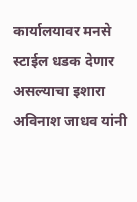कार्यालयावर मनसे स्टाईल धडक देणार असल्याचा इशारा अविनाश जाधव यांनी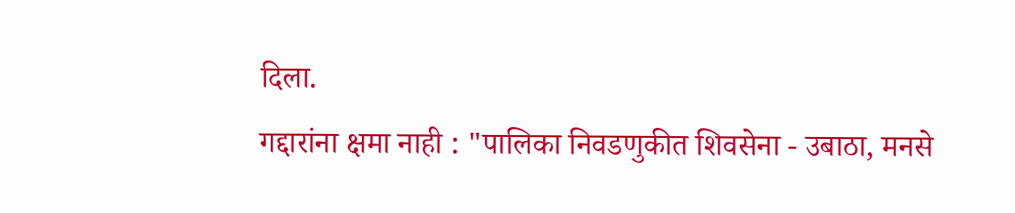दिला.
गद्दारांना क्षमा नाही : "पालिका निवडणुकीत शिवसेना - उबाठा, मनसे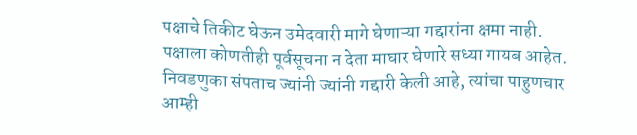पक्षाचे तिकीट घेऊन उमेदवारी मागे घेणाऱ्या गद्दारांना क्षमा नाही. पक्षाला कोणतीही पूर्वसूचना न देता माघार घेणारे सध्या गायब आहेत. निवडणुका संपताच ज्यांनी ज्यांनी गद्दारी केली आहे, त्यांचा पाहुणचार आम्ही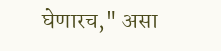घेणारच," असा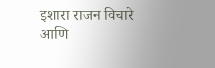इशारा राजन विचारे आणि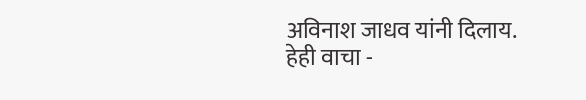अविनाश जाधव यांनी दिलाय.
हेही वाचा -